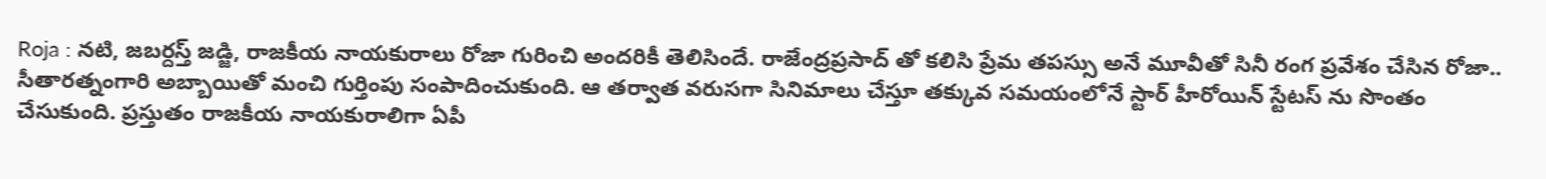Roja : నటి, జబర్దస్త్ జడ్జి, రాజకీయ నాయకురాలు రోజా గురించి అందరికీ తెలిసిందే. రాజేంద్రప్రసాద్ తో కలిసి ప్రేమ తపస్సు అనే మూవీతో సినీ రంగ ప్రవేశం చేసిన రోజా.. సీతారత్నంగారి అబ్బాయితో మంచి గుర్తింపు సంపాదించుకుంది. ఆ తర్వాత వరుసగా సినిమాలు చేస్తూ తక్కువ సమయంలోనే స్టార్ హీరోయిన్ స్టేటస్ ను సొంతం చేసుకుంది. ప్రస్తుతం రాజకీయ నాయకురాలిగా ఏపీ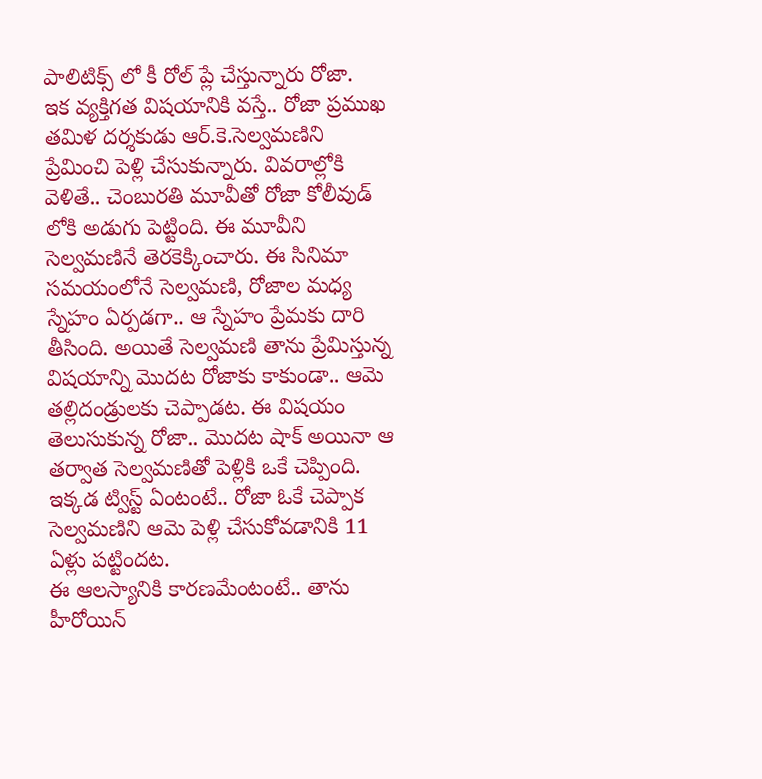పాలిటిక్స్ లో కీ రోల్ ప్లే చేస్తున్నారు రోజా.
ఇక వ్యక్తిగత విషయానికి వస్తే.. రోజా ప్రముఖ తమిళ దర్శకుడు ఆర్.కె.సెల్వమణిని ప్రేమించి పెళ్లి చేసుకున్నారు. వివరాల్లోకి వెళితే.. చెంబురతి మూవీతో రోజా కోలీవుడ్ లోకి అడుగు పెట్టింది. ఈ మూవీని సెల్వమణినే తెరకెక్కించారు. ఈ సినిమా సమయంలోనే సెల్వమణి, రోజాల మధ్య స్నేహం ఏర్పడగా.. ఆ స్నేహం ప్రేమకు దారి తీసింది. అయితే సెల్వమణి తాను ప్రేమిస్తున్న విషయాన్ని మొదట రోజాకు కాకుండా.. ఆమె తల్లిదండ్రులకు చెప్పాడట. ఈ విషయం తెలుసుకున్న రోజా.. మొదట షాక్ అయినా ఆ తర్వాత సెల్వమణితో పెళ్లికి ఒకే చెప్పింది. ఇక్కడ ట్విస్ట్ ఏంటంటే.. రోజా ఓకే చెప్పాక సెల్వమణిని ఆమె పెళ్లి చేసుకోవడానికి 11 ఏళ్లు పట్టిందట.
ఈ ఆలస్యానికి కారణమేంటంటే.. తాను హీరోయిన్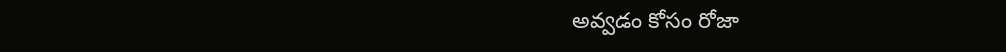అవ్వడం కోసం రోజా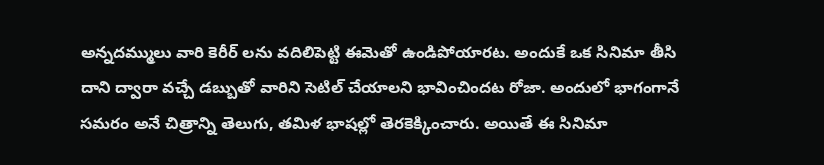అన్నదమ్ములు వారి కెరీర్ లను వదిలిపెట్టి ఈమెతో ఉండిపోయారట. అందుకే ఒక సినిమా తీసి దాని ద్వారా వచ్చే డబ్బుతో వారిని సెటిల్ చేయాలని భావించిందట రోజా. అందులో భాగంగానే సమరం అనే చిత్రాన్ని తెలుగు, తమిళ భాషల్లో తెరకెక్కించారు. అయితే ఈ సినిమా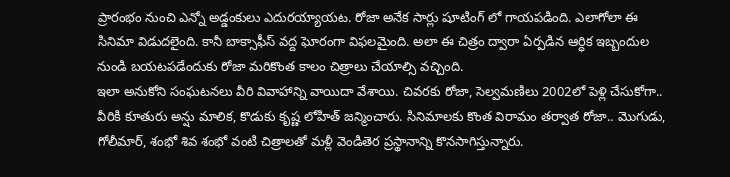ప్రారంభం నుంచి ఎన్నో అడ్డంకులు ఎదురయ్యాయట. రోజా అనేక సార్లు షూటింగ్ లో గాయపడింది. ఎలాగోలా ఈ సినిమా విడుదలైంది. కానీ బాక్సాఫీస్ వద్ద ఘోరంగా విఫలమైంది. అలా ఈ చిత్రం ద్వారా ఏర్పడిన ఆర్ధిక ఇబ్బందుల నుండి బయటపడేందుకు రోజా మరికొంత కాలం చిత్రాలు చేయాల్సి వచ్చింది.
ఇలా అనుకోని సంఘటనలు వీరి వివాహాన్ని వాయిదా వేశాయి. చివరకు రోజా, సెల్వమణిలు 2002లో పెళ్లి చేసుకోగా.. వీరికి కూతురు అన్షు మాలిక, కొడుకు కృష్ణ లోహిత్ జన్మించారు. సినిమాలకు కొంత విరామం తర్వాత రోజా.. మొగుడు, గోలీమార్, శంభో శివ శంభో వంటి చిత్రాలతో మళ్లీ వెండితెర ప్రస్థానాన్ని కొనసాగిస్తున్నారు.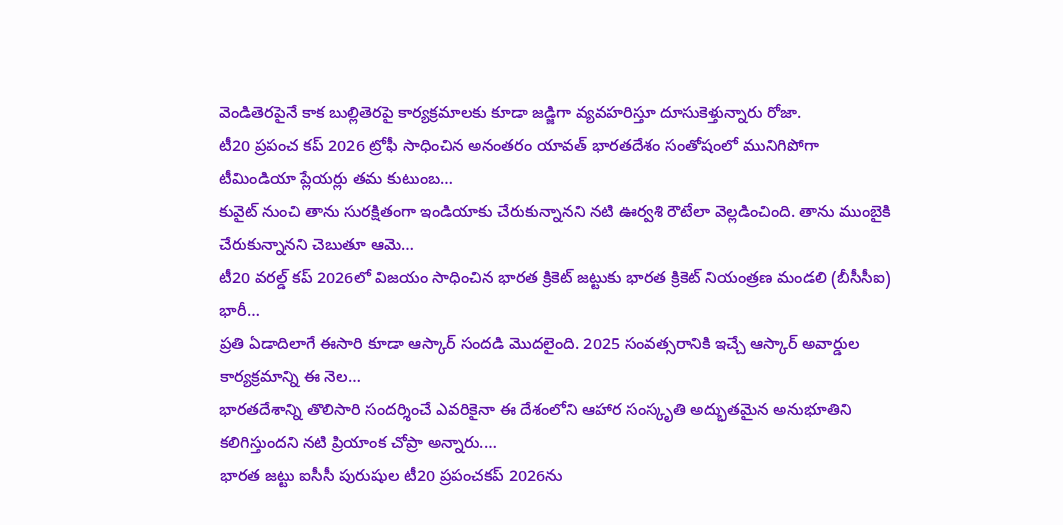వెండితెరపైనే కాక బుల్లితెరపై కార్యక్రమాలకు కూడా జడ్జిగా వ్యవహరిస్తూ దూసుకెళ్తున్నారు రోజా.
టీ20 ప్రపంచ కప్ 2026 ట్రోఫీ సాధించిన అనంతరం యావత్ భారతదేశం సంతోషంలో మునిగిపోగా టీమిండియా ప్లేయర్లు తమ కుటుంబ…
కువైట్ నుంచి తాను సురక్షితంగా ఇండియాకు చేరుకున్నానని నటి ఊర్వశి రౌటేలా వెల్లడించింది. తాను ముంబైకి చేరుకున్నానని చెబుతూ ఆమె…
టీ20 వరల్డ్ కప్ 2026లో విజయం సాధించిన భారత క్రికెట్ జట్టుకు భారత క్రికెట్ నియంత్రణ మండలి (బీసీసీఐ) భారీ…
ప్రతి ఏడాదిలాగే ఈసారి కూడా ఆస్కార్ సందడి మొదలైంది. 2025 సంవత్సరానికి ఇచ్చే ఆస్కార్ అవార్డుల కార్యక్రమాన్ని ఈ నెల…
భారతదేశాన్ని తొలిసారి సందర్శించే ఎవరికైనా ఈ దేశంలోని ఆహార సంస్కృతి అద్భుతమైన అనుభూతిని కలిగిస్తుందని నటి ప్రియాంక చోప్రా అన్నారు.…
భారత జట్టు ఐసీసీ పురుషుల టీ20 ప్రపంచకప్ 2026ను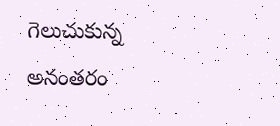గెలుచుకున్న అనంతరం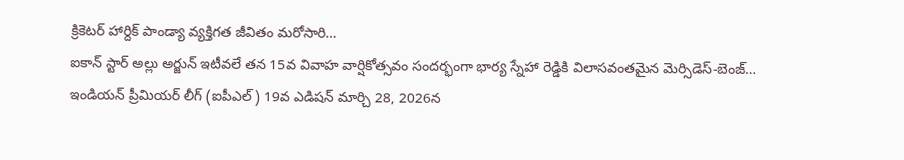క్రికెటర్ హార్దిక్ పాండ్యా వ్యక్తిగత జీవితం మరోసారి…
ఐకాన్ స్టార్ అల్లు అర్జున్ ఇటీవలే తన 15వ వివాహ వార్షికోత్సవం సందర్భంగా భార్య స్నేహా రెడ్డికి విలాసవంతమైన మెర్సిడెస్-బెంజ్…
ఇండియన్ ప్రీమియర్ లీగ్ (ఐపీఎల్) 19వ ఎడిషన్ మార్చి 28, 2026న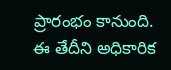ప్రారంభం కానుంది. ఈ తేదీని అధికారిక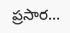ప్రసార…